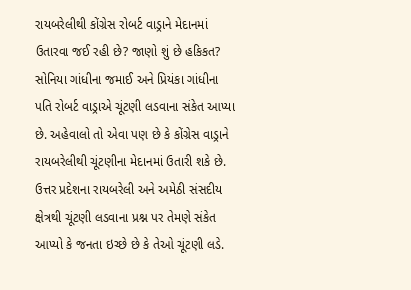રાયબરેલીથી કોંગ્રેસ રોબર્ટ વાડ્રાને મેદાનમાં ઉતારવા જઈ રહી છે? જાણો શું છે હકિકત?
સોનિયા ગાંધીના જમાઈ અને પ્રિયંકા ગાંધીના પતિ રોબર્ટ વાડ્રાએ ચૂંટણી લડવાના સંકેત આપ્યા છે. અહેવાલો તો એવા પણ છે કે કોંગ્રેસ વાડ્રાને રાયબરેલીથી ચૂંટણીના મેદાનમાં ઉતારી શકે છે.
ઉત્તર પ્રદેશના રાયબરેલી અને અમેઠી સંસદીય ક્ષેત્રથી ચૂંટણી લડવાના પ્રશ્ન પર તેમણે સંકેત આપ્યો કે જનતા ઇચ્છે છે કે તેઓ ચૂંટણી લડે.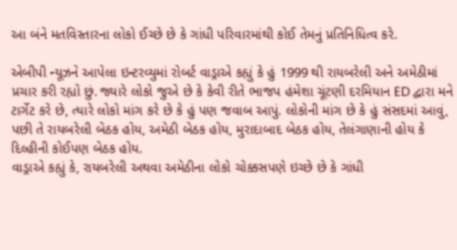આ બંને મતવિસ્તારના લોકો ઈચ્છે છે કે ગાંધી પરિવારમાંથી કોઈ તેમનું પ્રતિનિધિત્વ કરે.

એબીપી ન્યૂઝને આપેલા ઇન્ટરવ્યુમાં રોબર્ટ વાડ્રાએ કહ્યું કે હું 1999 થી રાયબરેલી અને અમેઠીમાં પ્રચાર કરી રહ્યો છું. જ્યારે લોકો જુએ છે કે કેવી રીતે ભાજપ હંમેશા ચૂંટણી દરમિયાન ED દ્વારા મને ટાર્ગેટ કરે છે, ત્યારે લોકો માંગ કરે છે કે હું પણ જવાબ આપું. લોકોની માંગ છે કે હું સંસદમાં આવું, પછી તે રાયબરેલી બેઠક હોય, અમેઠી બેઠક હોય, મુરાદાબાદ બેઠક હોય, તેલંગાણાની હોય કે દિલ્હીની કોઈપણ બેઠક હોય.
વાડ્રાએ કહ્યું કે, રાયબરેલી અથવા અમેઠીના લોકો ચોક્કસપણે ઇચ્છે છે કે ગાંધી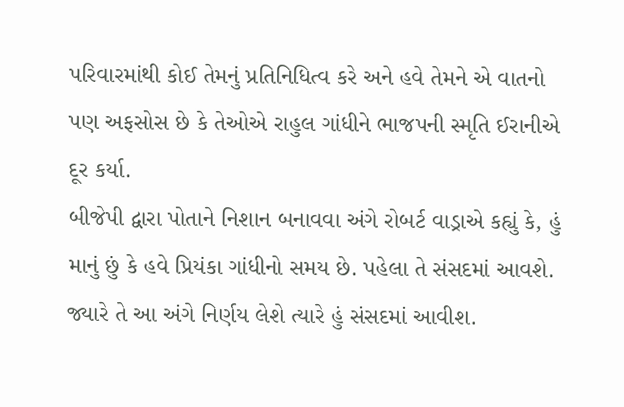પરિવારમાંથી કોઈ તેમનું પ્રતિનિધિત્વ કરે અને હવે તેમને એ વાતનો પણ અફસોસ છે કે તેઓએ રાહુલ ગાંધીને ભાજપની સ્મૃતિ ઈરાનીએ દૂર કર્યા.
બીજેપી દ્વારા પોતાને નિશાન બનાવવા અંગે રોબર્ટ વાડ્રાએ કહ્યું કે, હું માનું છું કે હવે પ્રિયંકા ગાંધીનો સમય છે. પહેલા તે સંસદમાં આવશે. જ્યારે તે આ અંગે નિર્ણય લેશે ત્યારે હું સંસદમાં આવીશ.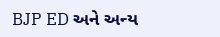BJP ED અને અન્ય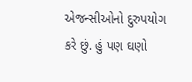એજન્સીઓનો દુરુપયોગ કરે છું. હું પણ ઘણો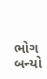ભોગ બન્યો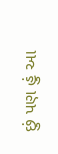છું પણ હું આ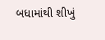બધામાંથી શીખું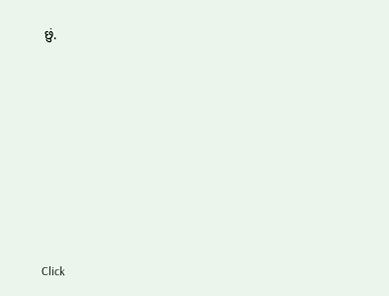છું.












Click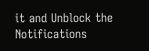it and Unblock the Notifications